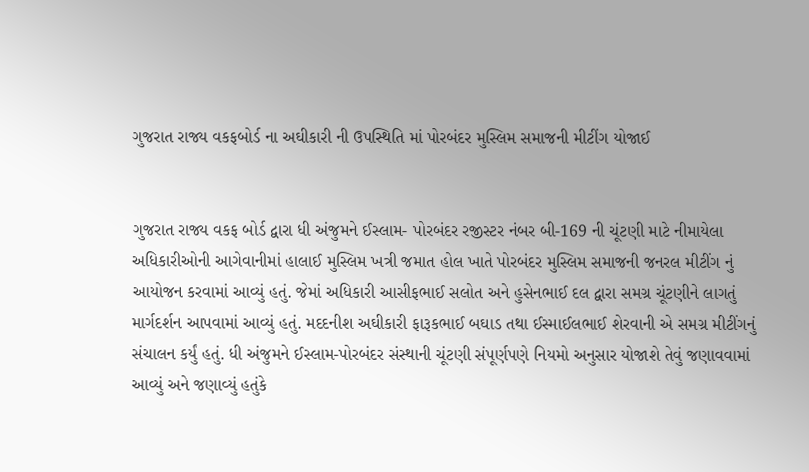ગુજરાત રાજ્ય વકફબોર્ડ ના અઘીકારી ની ઉપસ્થિતિ માં પોરબંદર મુસ્લિમ સમાજની મીટીંગ યોજાઈ


ગુજરાત રાજ્ય વકફ બોર્ડ દ્વારા ધી અંજુમને ઈસ્લામ- પોરબંદર રજીસ્ટર નંબર બી-169 ની ચૂંટણી માટે નીમાયેલા અધિકારીઓની આગેવાનીમાં હાલાઈ મુસ્લિમ ખત્રી જમાત હોલ ખાતે પોરબંદર મુસ્લિમ સમાજની જનરલ મીટીંગ નું આયોજન કરવામાં આવ્યું હતું. જેમાં અધિકારી આસીફભાઈ સલોત અને હુસેનભાઈ દલ દ્વારા સમગ્ર ચૂંટણીને લાગતું માર્ગદર્શન આપવામાં આવ્યું હતું. મદદનીશ અઘીકારી ફારૂકભાઈ બઘાડ તથા ઈસ્માઈલભાઈ શેરવાની એ સમગ્ર મીટીંગનું સંચાલન કર્યું હતું. ધી અંજુમને ઈસ્લામ-પોરબંદર સંસ્થાની ચૂંટણી સંપૂર્ણપણે નિયમો અનુસાર યોજાશે તેવું જણાવવામાં આવ્યું અને જણાવ્યું હતુંકે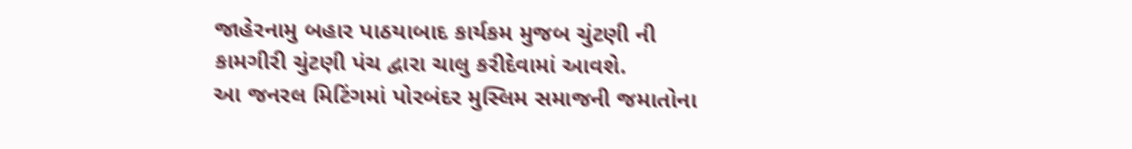જાહેરનામુ બહાર પાઠયાબાદ કાર્યકમ મુજબ ચુંટણી ની કામગીરી ચુંટણી પંચ દ્વારા ચાલુ કરીદેવામાં આવશે.
આ જનરલ મિટિંગમાં પોરબંદર મુસ્લિમ સમાજની જમાતોના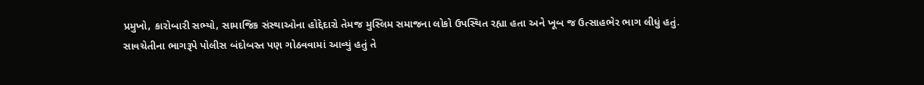પ્રમુખો, કારોબારી સભ્યો, સામાજિક સંસ્થાઓના હોદ્દેદારો તેમજ મુસ્લિમ સમાજના લોકો ઉપસ્થિત રહ્યા હતા અને ખૂબ જ ઉત્સાહભેર ભાગ લીધું હતું.
સાવચેતીના ભાગરૂપે પોલીસ બંદોબસ્ત પણ ગોઠવવામાં આવ્યું હતું તે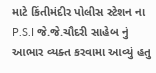માટે કિંતીમંદીર પોલીસ સ્ટેશન ના P.S.I જે.જે.ચૌદરી સાહેબ નું આભાર વ્યક્ત કરવામા આવ્યું હતુ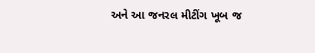અને આ જનરલ મીટીંગ ખૂબ જ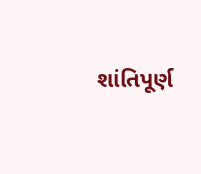શાંતિપૂર્ણ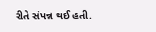રીતે સંપન્ન થઈ હતી.